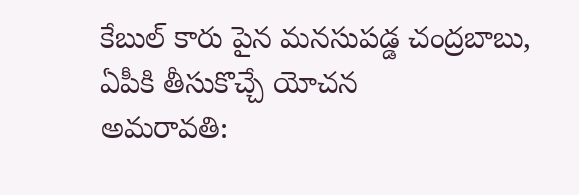కేబుల్ కారు పైన మనసుపడ్డ చంద్రబాబు, ఏపీకి తీసుకొచ్చే యోచన
అమరావతి: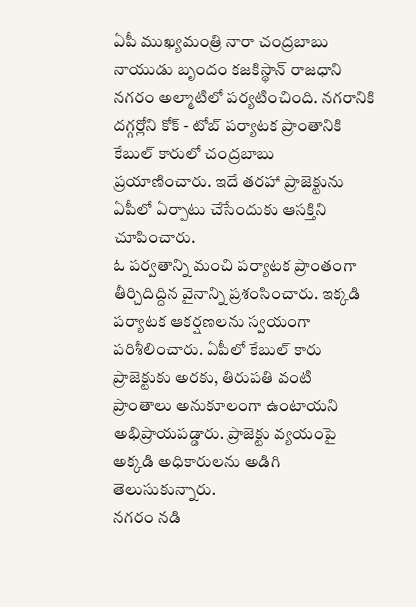ఏపీ ముఖ్యమంత్రి నారా చంద్రబాబు నాయుడు బృందం కజకిస్థాన్ రాజధాని నగరం అల్మాటిలో పర్యటించింది. నగరానికి దగ్గర్లోని కోక్ - టోబ్ పర్యాటక ప్రాంతానికి కేబుల్ కారులో చంద్రబాబు ప్రయాణించారు. ఇదే తరహా ప్రాజెక్టును ఏపీలో ఏర్పాటు చేసేందుకు ఆసక్తిని చూపించారు.
ఓ పర్వతాన్ని మంచి పర్యాటక ప్రాంతంగా తీర్చిదిద్దిన వైనాన్ని ప్రశంసించారు. ఇక్కడి పర్యాటక ఆకర్షణలను స్వయంగా పరిశీలించారు. ఏపీలో కేబుల్ కారు ప్రాజెక్టుకు అరకు, తిరుపతి వంటి ప్రాంతాలు అనుకూలంగా ఉంటాయని అభిప్రాయపడ్డారు. ప్రాజెక్టు వ్యయంపై అక్కడి అధికారులను అడిగి తెలుసుకున్నారు.
నగరం నడి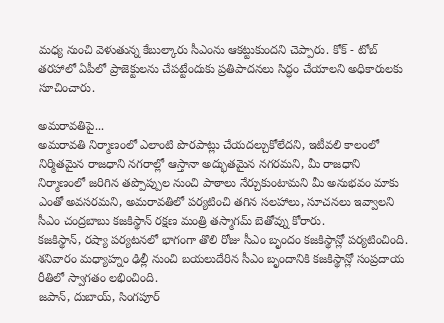మధ్య నుంచి వెళుతున్న కేబుల్కారు సీఎంను ఆకట్టుకుందని చెప్పారు. కోక్ - టోబ్ తరహాలో ఏపీలో ప్రాజెక్టులను చేపట్టేందుకు ప్రతిపాదనలు సిద్ధం చేయాలని అధికారులకు సూచించారు.

అమరావతిపై...
అమరావతి నిర్మాణంలో ఎలాంటి పొరపాట్లు చేయదల్చుకోలేదని, ఇటీవలి కాలంలో నిర్మితమైన రాజధాని నగరాల్లో ఆస్తానా అద్భుతమైన నగరమని, మీ రాజధాని నిర్మాణంలో జరిగిన తప్పొప్పుల నుంచి పాఠాలు నేర్చుకుంటామని మీ అనుభవం మాకు ఎంతో అవసరమని, అమరావతిలో పర్యటించి తగిన సలహాలు, సూచనలు ఇవ్వాలని సీఎం చంద్రబాబు కజకిస్థాన్ రక్షణ మంత్రి తస్మాగమ్ బెతోవ్ను కోరారు.
కజకిస్థాన్, రష్యా పర్యటనలో భాగంగా తొలి రోజు సీఎం బృందం కజకిస్థాన్లో పర్యటించింది. శనివారం మధ్యాహ్నం ఢిల్లీ నుంచి బయలుదేరిన సీఎం బృందానికి కజకిస్థాన్లో సంప్రదాయ రీతిలో స్వాగతం లభించింది.
జపాన్, దుబాయ్, సింగపూర్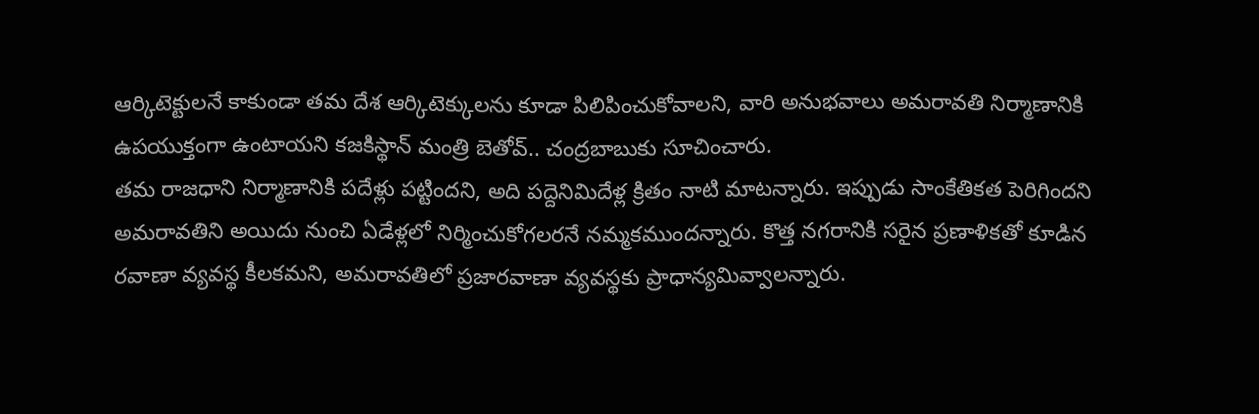ఆర్కిటెక్టులనే కాకుండా తమ దేశ ఆర్కిటెక్కులను కూడా పిలిపించుకోవాలని, వారి అనుభవాలు అమరావతి నిర్మాణానికి ఉపయుక్తంగా ఉంటాయని కజకిస్థాన్ మంత్రి బెతోవ్.. చంద్రబాబుకు సూచించారు.
తమ రాజధాని నిర్మాణానికి పదేళ్లు పట్టిందని, అది పద్దెనిమిదేళ్ల క్రితం నాటి మాటన్నారు. ఇప్పుడు సాంకేతికత పెరిగిందని అమరావతిని అయిదు నుంచి ఏడేళ్లలో నిర్మించుకోగలరనే నమ్మకముందన్నారు. కొత్త నగరానికి సరైన ప్రణాళికతో కూడిన రవాణా వ్యవస్థ కీలకమని, అమరావతిలో ప్రజారవాణా వ్యవస్థకు ప్రాధాన్యమివ్వాలన్నారు.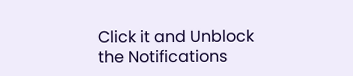Click it and Unblock the Notifications